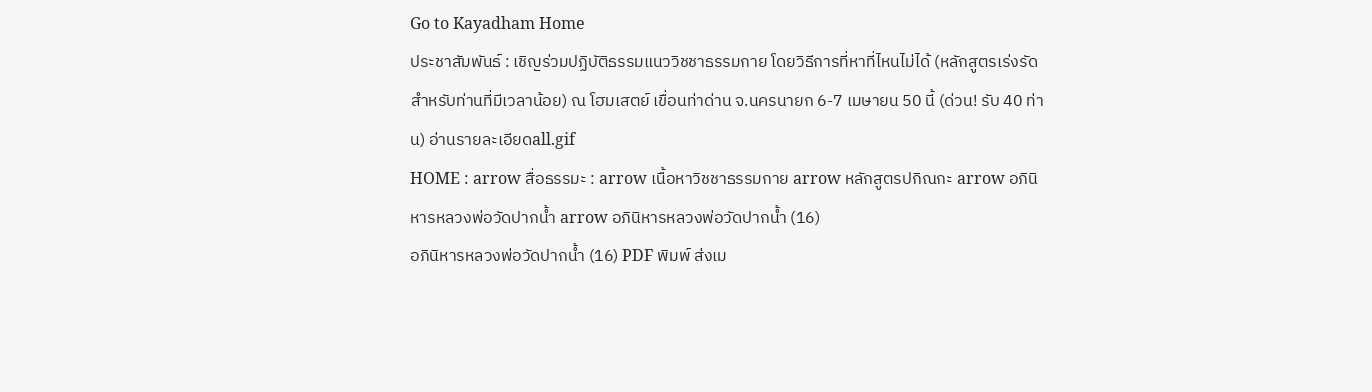Go to Kayadham Home
ประชาสัมพันธ์ : เชิญร่วมปฏิบัติธรรมแนววิชชาธรรมกาย โดยวิธีการที่หาที่ไหนไม่ได้ (หลักสูตรเร่งรัดสำหรับท่านที่มีเวลาน้อย) ณ โฮมเสตย์ เขื่อนท่าด่าน จ.นครนายก 6-7 เมษายน 50 นี้ (ด่วน! รับ 40 ท่าน) อ่านรายละเอียดall.gif
HOME : arrow สื่อธรรมะ : arrow เนื้อหาวิชชาธรรมกาย arrow หลักสูตรปกิณกะ arrow อภินิหารหลวงพ่อวัดปากน้ำ arrow อภินิหารหลวงพ่อวัดปากน้ำ (16)
อภินิหารหลวงพ่อวัดปากน้ำ (16) PDF พิมพ์ ส่งเม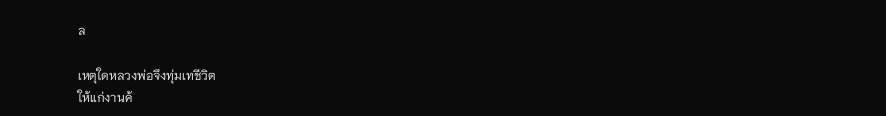ล

เหตุใดหลวงพ่อจึงทุ่มเทชีวิต
ให้แก่งานค้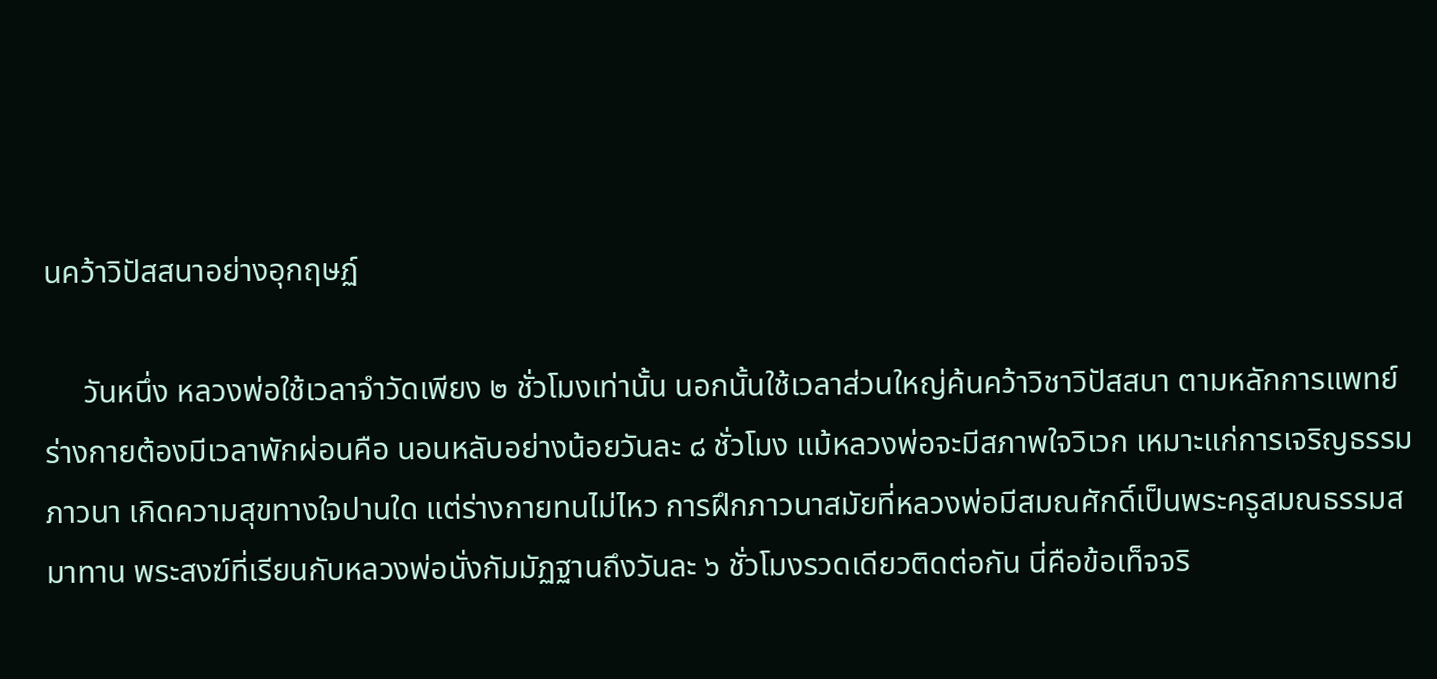นคว้าวิปัสสนาอย่างอุกฤษฏ์

     วันหนึ่ง หลวงพ่อใช้เวลาจำวัดเพียง ๒ ชั่วโมงเท่านั้น นอกนั้นใช้เวลาส่วนใหญ่ค้นคว้าวิชาวิปัสสนา ตามหลักการแพทย์ ร่างกายต้องมีเวลาพักผ่อนคือ นอนหลับอย่างน้อยวันละ ๘ ชั่วโมง แม้หลวงพ่อจะมีสภาพใจวิเวก เหมาะแก่การเจริญธรรมภาวนา เกิดความสุขทางใจปานใด แต่ร่างกายทนไม่ไหว การฝึกภาวนาสมัยที่หลวงพ่อมีสมณศักดิ์เป็นพระครูสมณธรรมสมาทาน พระสงฆ์ที่เรียนกับหลวงพ่อนั่งกัมมัฏฐานถึงวันละ ๖ ชั่วโมงรวดเดียวติดต่อกัน นี่คือข้อเท็จจริ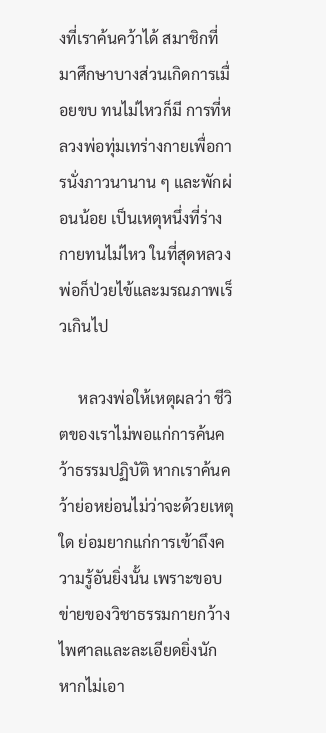งที่เราค้นคว้าได้ สมาชิกที่มาศึกษาบางส่วนเกิดการเมื่อยขบ ทนไม่ไหวก็มี การที่หลวงพ่อทุ่มเทร่างกายเพื่อการนั่งภาวนานาน ๆ และพักผ่อนน้อย เป็นเหตุหนึ่งที่ร่างกายทนไม่ไหว ในที่สุดหลวงพ่อก็ป่วยไข้และมรณภาพเร็วเกินไป

     หลวงพ่อให้เหตุผลว่า ชีวิตของเราไม่พอแก่การค้นคว้าธรรมปฏิบัติ หากเราค้นคว้าย่อหย่อนไม่ว่าจะด้วยเหตุใด ย่อมยากแก่การเข้าถึงความรู้อันยิ่งนั้น เพราะขอบข่ายของวิชาธรรมกายกว้างไพศาลและละเอียดยิ่งนัก หากไม่เอา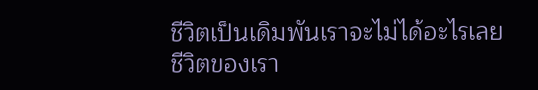ชีวิตเป็นเดิมพันเราจะไม่ได้อะไรเลย ชีวิตของเรา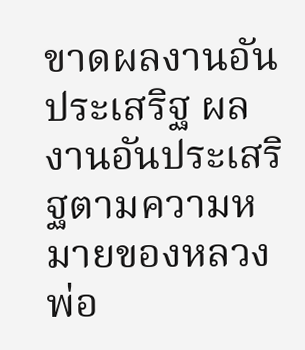ขาดผลงานอันประเสริฐ ผลงานอันประเสริฐตามความหมายของหลวงพ่อ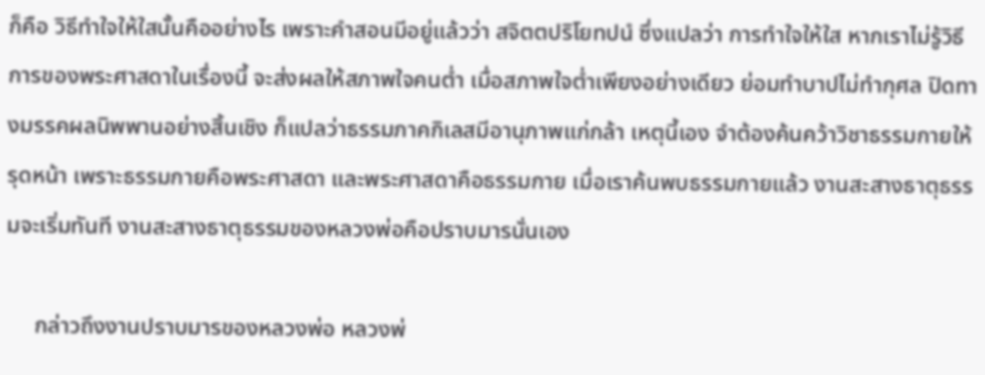ก็คือ วิธีทำใจให้ใสนั้นคืออย่างไร เพราะคำสอนมีอยู่แล้วว่า สจิตตปริโยทปนํ ซึ่งแปลว่า การทำใจให้ใส หากเราไม่รู้วิธีการของพระศาสดาในเรื่องนี้ จะส่งผลให้สภาพใจคนต่ำ เมื่อสภาพใจต่ำเพียงอย่างเดียว ย่อมทำบาปไม่ทำกุศล ปิดทางมรรคผลนิพพานอย่างสิ้นเชิง ก็แปลว่าธรรมภาคกิเลสมีอานุภาพแก่กล้า เหตุนี้เอง จำต้องค้นคว้าวิชาธรรมกายให้รุดหน้า เพราะธรรมกายคือพระศาสดา และพระศาสดาคือธรรมกาย เมื่อเราค้นพบธรรมกายแล้ว งานสะสางธาตุธรรมจะเริ่มทันที งานสะสางธาตุธรรมของหลวงพ่อคือปราบมารนั่นเอง

     กล่าวถึงงานปราบมารของหลวงพ่อ หลวงพ่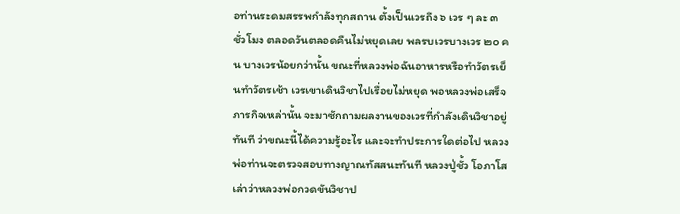อท่านระดมสรรพกำลังทุกสถาน ตั้งเป็นเวรถึง ๖ เวร ๆ ละ ๓ ชั่วโมง ตลอดวันตลอดคืนไม่หยุดเลย พลรบเวรบางเวร ๒๐ คน บางเวรน้อยกว่านั้น ขณะที่หลวงพ่อฉันอาหารหรือทำวัตรเย็นทำวัตรเช้า เวรเขาเดินวิชาไปเรื่อยไม่หยุด พอหลวงพ่อเสร็จภารกิจเหล่านั้น จะมาซักถามผลงานของเวรที่กำลังเดินวิชาอยู่ทันที ว่าขณะนี้ได้ความรู้อะไร และจะทำประการใดต่อไป หลวงพ่อท่านจะตรวจสอบทางญาณทัสสนะทันที หลวงปู่ชั้ว โอภาโส เล่าว่าหลวงพ่อกวดขันวิชาป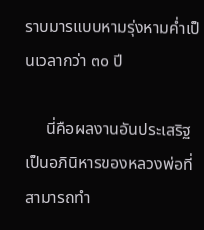ราบมารแบบหามรุ่งหามค่ำเป็นเวลากว่า ๓๐ ปี

     นี่คือผลงานอันประเสริฐ เป็นอภินิหารของหลวงพ่อที่สามารถทำ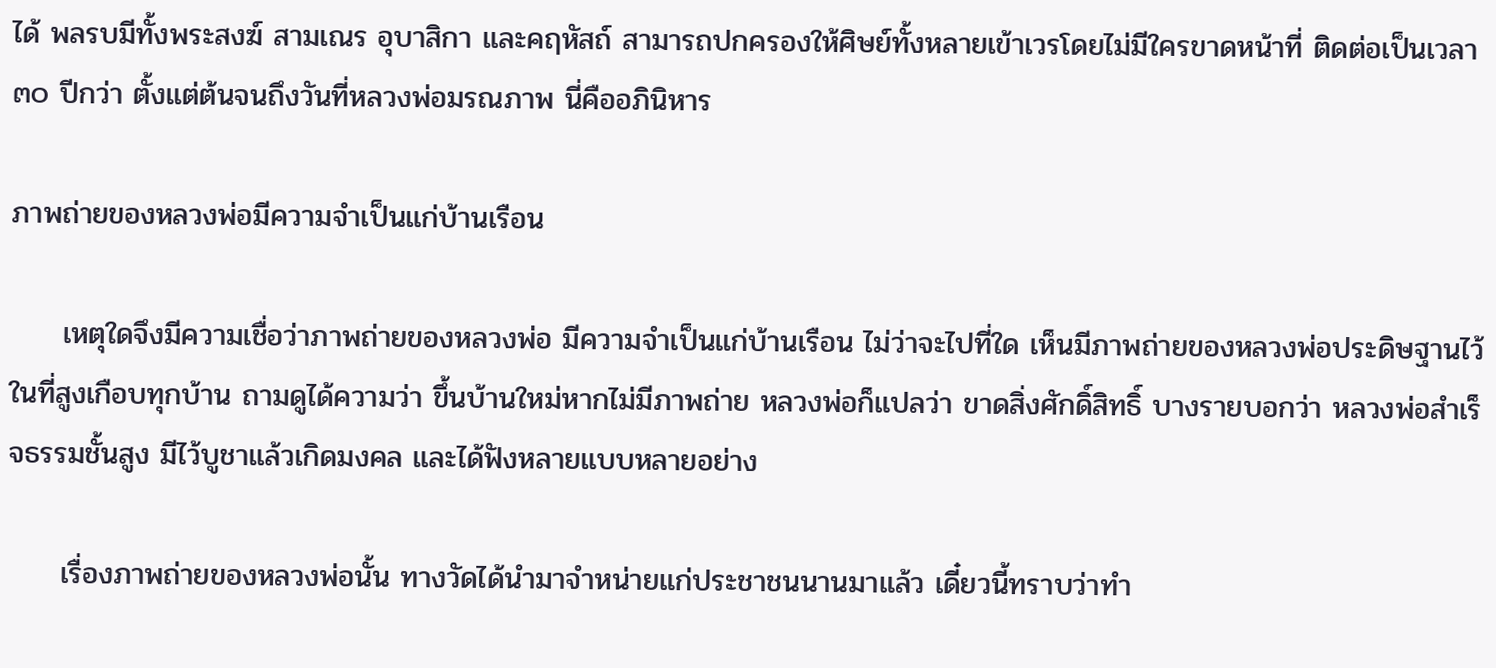ได้ พลรบมีทั้งพระสงฆ์ สามเณร อุบาสิกา และคฤหัสถ์ สามารถปกครองให้ศิษย์ทั้งหลายเข้าเวรโดยไม่มีใครขาดหน้าที่ ติดต่อเป็นเวลา ๓๐ ปีกว่า ตั้งแต่ต้นจนถึงวันที่หลวงพ่อมรณภาพ นี่คืออภินิหาร

ภาพถ่ายของหลวงพ่อมีความจำเป็นแก่บ้านเรือน

     เหตุใดจึงมีความเชื่อว่าภาพถ่ายของหลวงพ่อ มีความจำเป็นแก่บ้านเรือน ไม่ว่าจะไปที่ใด เห็นมีภาพถ่ายของหลวงพ่อประดิษฐานไว้ในที่สูงเกือบทุกบ้าน ถามดูได้ความว่า ขึ้นบ้านใหม่หากไม่มีภาพถ่าย หลวงพ่อก็แปลว่า ขาดสิ่งศักดิ์สิทธิ์ บางรายบอกว่า หลวงพ่อสำเร็จธรรมชั้นสูง มีไว้บูชาแล้วเกิดมงคล และได้ฟังหลายแบบหลายอย่าง

     เรื่องภาพถ่ายของหลวงพ่อนั้น ทางวัดได้นำมาจำหน่ายแก่ประชาชนนานมาแล้ว เดี๋ยวนี้ทราบว่าทำ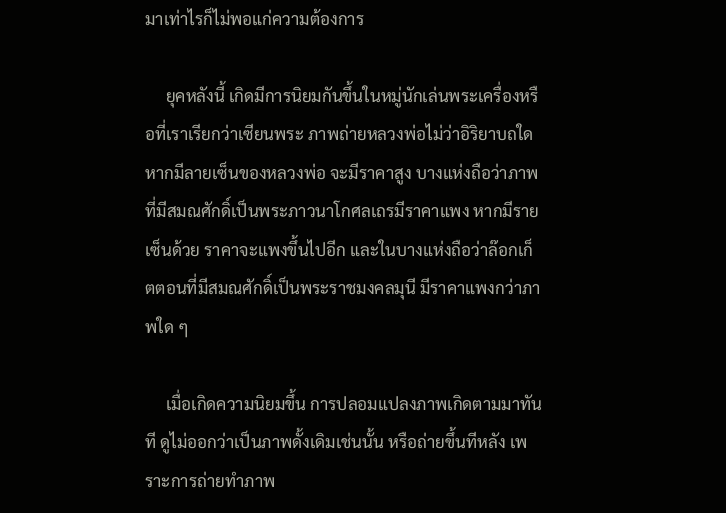มาเท่าไรก็ไม่พอแก่ความต้องการ

     ยุคหลังนี้ เกิดมีการนิยมกันขึ้นในหมู่นักเล่นพระเครื่องหรือที่เราเรียกว่าเซียนพระ ภาพถ่ายหลวงพ่อไม่ว่าอิริยาบถใด หากมีลายเซ็นของหลวงพ่อ จะมีราคาสูง บางแห่งถือว่าภาพที่มีสมณศักดิ์เป็นพระภาวนาโกศลเถรมีราคาแพง หากมีรายเซ็นด้วย ราคาจะแพงขึ้นไปอีก และในบางแห่งถือว่าล๊อกเก็ตตอนที่มีสมณศักดิ์เป็นพระราชมงคลมุนี มีราคาแพงกว่าภาพใด ๆ

     เมื่อเกิดความนิยมขึ้น การปลอมแปลงภาพเกิดตามมาทันที ดูไม่ออกว่าเป็นภาพดั้งเดิมเช่นนั้น หรือถ่ายขึ้นทีหลัง เพราะการถ่ายทำภาพ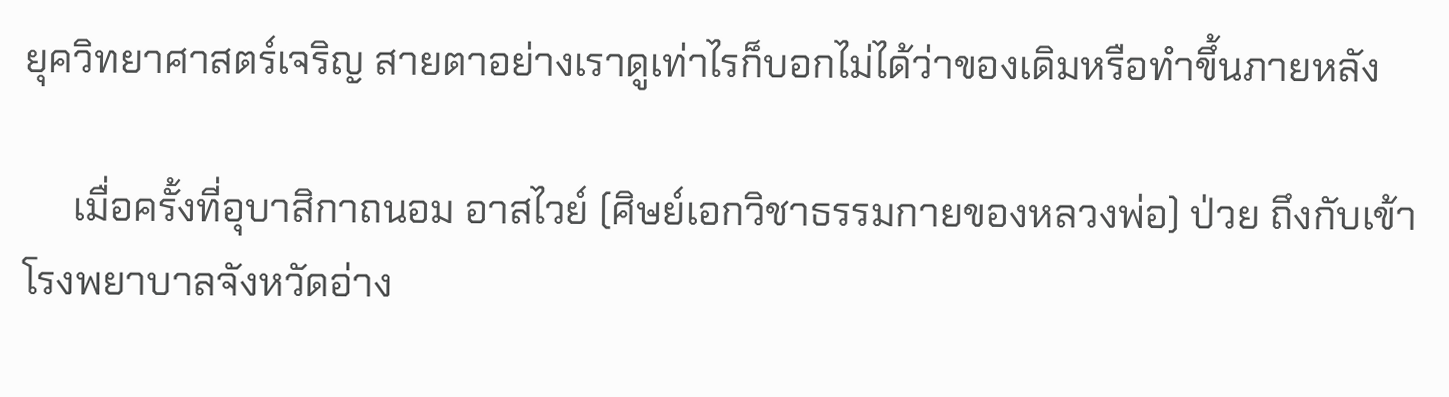ยุควิทยาศาสตร์เจริญ สายตาอย่างเราดูเท่าไรก็บอกไม่ได้ว่าของเดิมหรือทำขึ้นภายหลัง

     เมื่อครั้งที่อุบาสิกาถนอม อาสไวย์ (ศิษย์เอกวิชาธรรมกายของหลวงพ่อ) ป่วย ถึงกับเข้าโรงพยาบาลจังหวัดอ่าง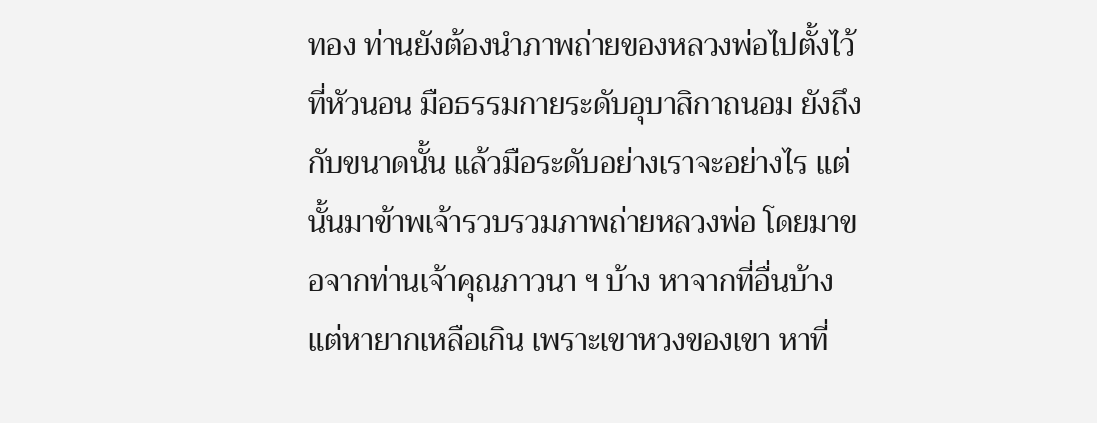ทอง ท่านยังต้องนำภาพถ่ายของหลวงพ่อไปตั้งไว้ที่หัวนอน มือธรรมกายระดับอุบาสิกาถนอม ยังถึงกับขนาดนั้น แล้วมือระดับอย่างเราจะอย่างไร แต่นั้นมาข้าพเจ้ารวบรวมภาพถ่ายหลวงพ่อ โดยมาขอจากท่านเจ้าคุณภาวนา ฯ บ้าง หาจากที่อื่นบ้างแต่หายากเหลือเกิน เพราะเขาหวงของเขา หาที่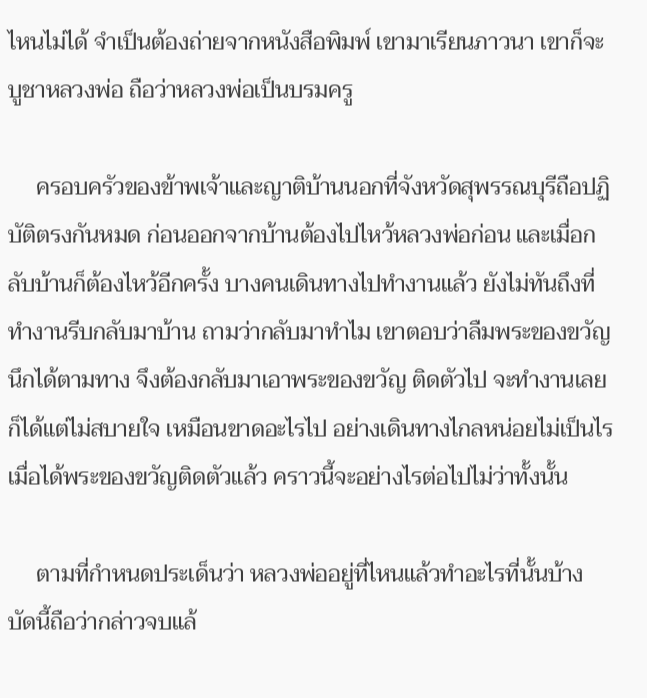ไหนไม่ได้ จำเป็นต้องถ่ายจากหนังสือพิมพ์ เขามาเรียนภาวนา เขาก็จะบูชาหลวงพ่อ ถือว่าหลวงพ่อเป็นบรมครู

     ครอบครัวของข้าพเจ้าและญาติบ้านนอกที่จังหวัดสุพรรณบุรีถือปฏิบัติตรงกันหมด ก่อนออกจากบ้านต้องไปไหว้หลวงพ่อก่อน และเมื่อกลับบ้านก็ต้องไหว้อีกครั้ง บางคนเดินทางไปทำงานแล้ว ยังไม่ทันถึงที่ทำงานรีบกลับมาบ้าน ถามว่ากลับมาทำไม เขาตอบว่าลืมพระของขวัญ นึกได้ตามทาง จึงต้องกลับมาเอาพระของขวัญ ติดตัวไป จะทำงานเลยก็ได้แต่ไม่สบายใจ เหมือนขาดอะไรไป อย่างเดินทางไกลหน่อยไม่เป็นไร เมื่อได้พระของขวัญติดตัวแล้ว คราวนี้จะอย่างไรต่อไปไม่ว่าทั้งนั้น

     ตามที่กำหนดประเด็นว่า หลวงพ่ออยู่ที่ไหนแล้วทำอะไรที่นั้นบ้าง บัดนี้ถือว่ากล่าวจบแล้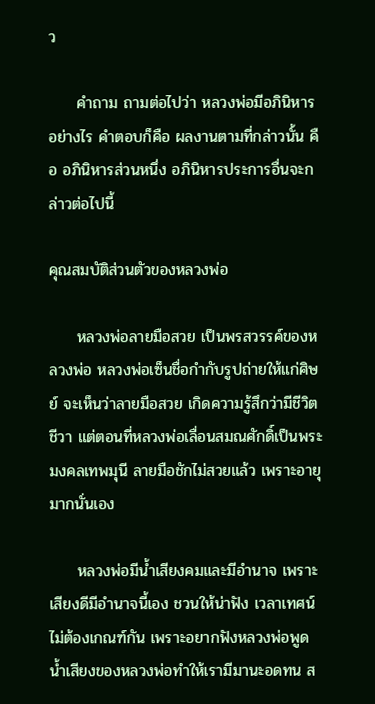ว

     คำถาม ถามต่อไปว่า หลวงพ่อมีอภินิหารอย่างไร คำตอบก็คือ ผลงานตามที่กล่าวนั้น คือ อภินิหารส่วนหนึ่ง อภินิหารประการอื่นจะกล่าวต่อไปนี้

คุณสมบัติส่วนตัวของหลวงพ่อ

     หลวงพ่อลายมือสวย เป็นพรสวรรค์ของหลวงพ่อ หลวงพ่อเซ็นชื่อกำกับรูปถ่ายให้แก่ศิษย์ จะเห็นว่าลายมือสวย เกิดความรู้สึกว่ามีชีวิตชีวา แต่ตอนที่หลวงพ่อเลื่อนสมณศักดิ์เป็นพระมงคลเทพมุนี ลายมือชักไม่สวยแล้ว เพราะอายุมากนั่นเอง

     หลวงพ่อมีน้ำเสียงคมและมีอำนาจ เพราะเสียงดีมีอำนาจนี้เอง ชวนให้น่าฟัง เวลาเทศน์ไม่ต้องเกณฑ์กัน เพราะอยากฟังหลวงพ่อพูด น้ำเสียงของหลวงพ่อทำให้เรามีมานะอดทน ส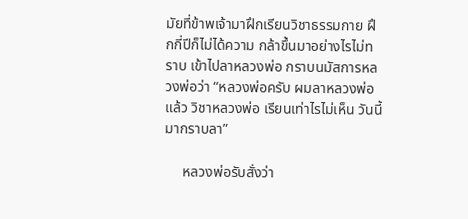มัยที่ข้าพเจ้ามาฝึกเรียนวิชาธรรมกาย ฝึกกี่ปีก็ไม่ได้ความ กล้าขึ้นมาอย่างไรไม่ทราบ เข้าไปลาหลวงพ่อ กราบนมัสการหลวงพ่อว่า “หลวงพ่อครับ ผมลาหลวงพ่อแล้ว วิชาหลวงพ่อ เรียนเท่าไรไม่เห็น วันนี้มากราบลา”

     หลวงพ่อรับสั่งว่า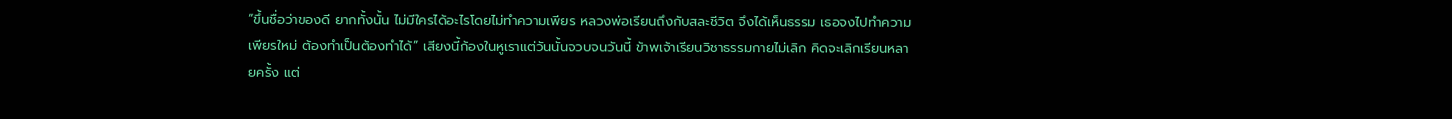“ขึ้นชื่อว่าของดี ยากทั้งนั้น ไม่มีใครได้อะไรโดยไม่ทำความเพียร หลวงพ่อเรียนถึงกับสละชีวิต จึงได้เห็นธรรม เธอจงไปทำความเพียรใหม่ ต้องทำเป็นต้องทำได้” เสียงนี้ก้องในหูเราแต่วันนั้นจวบจนวันนี้ ข้าพเจ้าเรียนวิชาธรรมกายไม่เลิก คิดจะเลิกเรียนหลายครั้ง แต่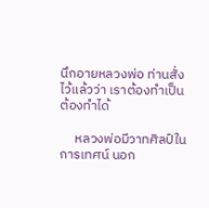นึกอายหลวงพ่อ ท่านสั่งไว้แล้วว่า เราต้องทำเป็น ต้องทำได้

     หลวงพ่อมีวาทศิลป์ในการเทศน์ นอก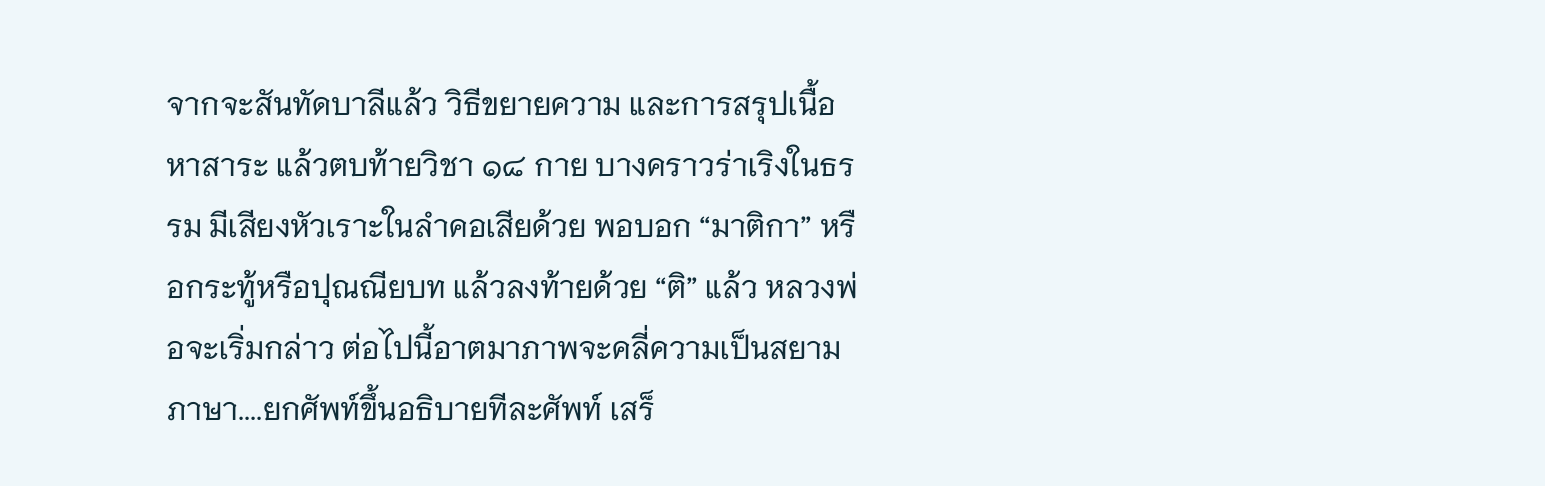จากจะสันทัดบาลีแล้ว วิธีขยายความ และการสรุปเนื้อหาสาระ แล้วตบท้ายวิชา ๑๘ กาย บางคราวร่าเริงในธรรม มีเสียงหัวเราะในลำคอเสียด้วย พอบอก “มาติกา” หรือกระทู้หรือปุณณียบท แล้วลงท้ายด้วย “ติ” แล้ว หลวงพ่อจะเริ่มกล่าว ต่อไปนี้อาตมาภาพจะคลี่ความเป็นสยามภาษา....ยกศัพท์ขึ้นอธิบายทีละศัพท์ เสร็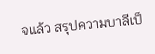จแล้ว สรุปความบาลีเป็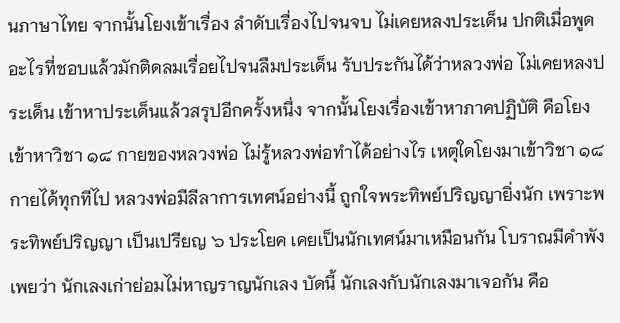นภาษาไทย จากนั้นโยงเข้าเรื่อง ลำดับเรื่องไปจนจบ ไม่เคยหลงประเด็น ปกติเมื่อพูดอะไรที่ชอบแล้วมักติดลมเรื่อยไปจนลืมประเด็น รับประกันได้ว่าหลวงพ่อ ไม่เคยหลงประเด็น เข้าหาประเด็นแล้วสรุปอีกครั้งหนึ่ง จากนั้นโยงเรื่องเข้าหาภาคปฏิบัติ คือโยงเข้าหาวิชา ๑๘ กายของหลวงพ่อ ไม่รู้หลวงพ่อทำได้อย่างไร เหตุใดโยงมาเข้าวิชา ๑๘ กายได้ทุกทีไป หลวงพ่อมีลีลาการเทศน์อย่างนี้ ถูกใจพระทิพย์ปริญญายิ่งนัก เพราะพระทิพย์ปริญญา เป็นเปรียญ ๖ ประโยค เคยเป็นนักเทศน์มาเหมือนกัน โบราณมีคำพังเพยว่า นักเลงเก่าย่อมไม่หาญราญนักเลง บัดนี้ นักเลงกับนักเลงมาเจอกัน คือ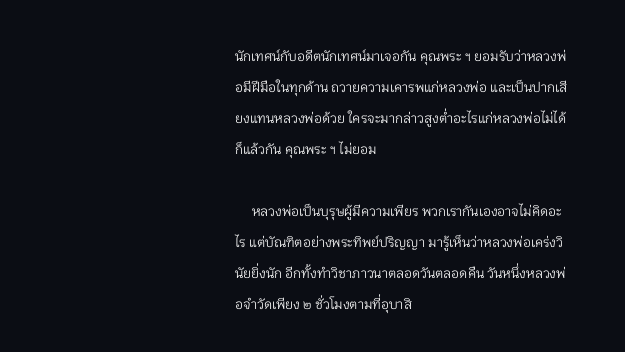นักเทศน์กับอดีตนักเทศน์มาเจอกัน คุณพระ ฯ ยอมรับว่าหลวงพ่อมีฝีมือในทุกด้าน ถวายความเคารพแก่หลวงพ่อ และเป็นปากเสียงแทนหลวงพ่อด้วย ใครจะมากล่าวสูงต่ำอะไรแก่หลวงพ่อไม่ได้ก็แล้วกัน คุณพระ ฯ ไม่ยอม

     หลวงพ่อเป็นบุรุษผู้มีความเพียร พวกเรากันเองอาจไม่คิดอะไร แต่บัณฑิตอย่างพระทิพย์ปริญญา มารู้เห็นว่าหลวงพ่อเคร่งวินัยยิ่งนัก อีกทั้งทำวิชาภาวนาตลอดวันตลอดคืน วันหนึ่งหลวงพ่อจำวัดเพียง ๒ ชั่วโมงตามที่อุบาสิ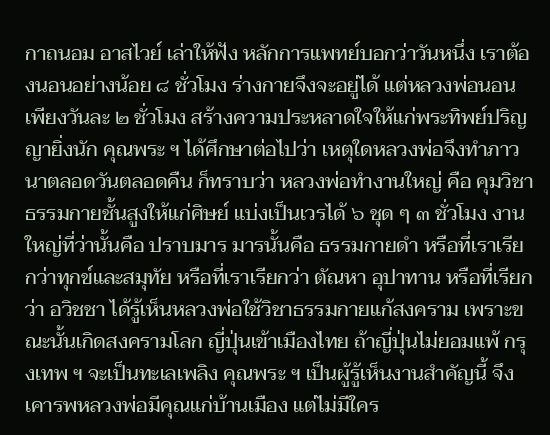กาถนอม อาสไวย์ เล่าให้ฟัง หลักการแพทย์บอกว่าวันหนึ่ง เราต้องนอนอย่างน้อย ๘ ชั่วโมง ร่างกายจึงจะอยู่ได้ แต่หลวงพ่อนอนเพียงวันละ ๒ ชั่วโมง สร้างความประหลาดใจให้แก่พระทิพย์ปริญญายิ่งนัก คุณพระ ฯ ได้ศึกษาต่อไปว่า เหตุใดหลวงพ่อจึงทำภาวนาตลอดวันตลอดคืน ก็ทราบว่า หลวงพ่อทำงานใหญ่ คือ คุมวิชาธรรมกายชั้นสูงให้แก่ศิษย์ แบ่งเป็นเวรได้ ๖ ชุด ๆ ๓ ชั่วโมง งานใหญ่ที่ว่านั้นคือ ปราบมาร มารนั้นคือ ธรรมกายดำ หรือที่เราเรียกว่าทุกข์และสมุทัย หรือที่เราเรียกว่า ตัณหา อุปาทาน หรือที่เรียกว่า อวิชชา ได้รู้เห็นหลวงพ่อใช้วิชาธรรมกายแก้สงคราม เพราะขณะนั้นเกิดสงครามโลก ญี่ปุ่นเข้าเมืองไทย ถ้าญี่ปุ่นไม่ยอมแพ้ กรุงเทพ ฯ จะเป็นทะเลเพลิง คุณพระ ฯ เป็นผู้รู้เห็นงานสำคัญนี้ จึงเคารพหลวงพ่อมีคุณแก่บ้านเมือง แต่ไม่มีใคร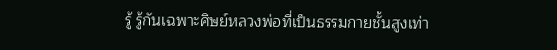รู้ รู้กันเฉพาะศิษย์หลวงพ่อที่เป็นธรรมกายชั้นสูงเท่า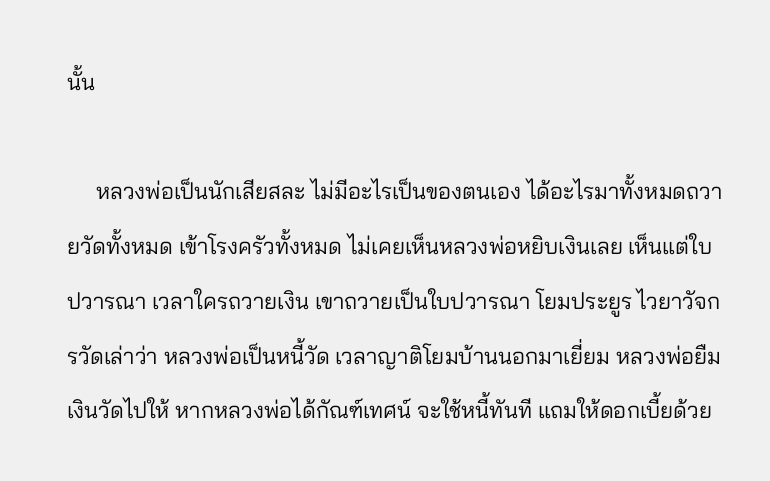นั้น

     หลวงพ่อเป็นนักเสียสละ ไม่มีอะไรเป็นของตนเอง ได้อะไรมาทั้งหมดถวายวัดทั้งหมด เข้าโรงครัวทั้งหมด ไม่เคยเห็นหลวงพ่อหยิบเงินเลย เห็นแต่ใบปวารณา เวลาใครถวายเงิน เขาถวายเป็นใบปวารณา โยมประยูร ไวยาวัจกรวัดเล่าว่า หลวงพ่อเป็นหนี้วัด เวลาญาติโยมบ้านนอกมาเยี่ยม หลวงพ่อยืมเงินวัดไปให้ หากหลวงพ่อได้กัณฑ์เทศน์ จะใช้หนี้ทันที แถมให้ดอกเบี้ยด้วย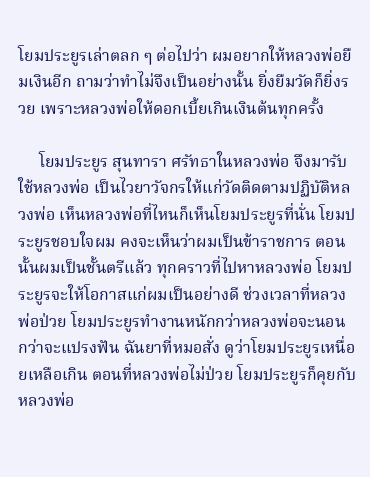โยมประยูรเล่าตลก ๆ ต่อไปว่า ผมอยากให้หลวงพ่อยืมเงินอีก ถามว่าทำไม่จึงเป็นอย่างนั้น ยิ่งยืมวัดก็ยิ่งรวย เพราะหลวงพ่อให้ดอกเบี้ยเกินเงินต้นทุกครั้ง

     โยมประยูร สุนทารา ศรัทธาในหลวงพ่อ จึงมารับใช้หลวงพ่อ เป็นไวยาวัจกรให้แก่วัดติดตามปฏิบัติหลวงพ่อ เห็นหลวงพ่อที่ไหนก็เห็นโยมประยูรที่นั่น โยมประยูรชอบใจผม คงจะเห็นว่าผมเป็นข้าราชการ ตอนนั้นผมเป็นชั้นตรีแล้ว ทุกคราวที่ไปหาหลวงพ่อ โยมประยูรจะให้โอกาสแก่ผมเป็นอย่างดี ช่วงเวลาที่หลวงพ่อป่วย โยมประยูรทำงานหนักกว่าหลวงพ่อจะนอน กว่าจะแปรงฟัน ฉันยาที่หมอสั่ง ดูว่าโยมประยูรเหนื่อยเหลือเกิน ตอนที่หลวงพ่อไม่ป่วย โยมประยูรก็คุยกับหลวงพ่อ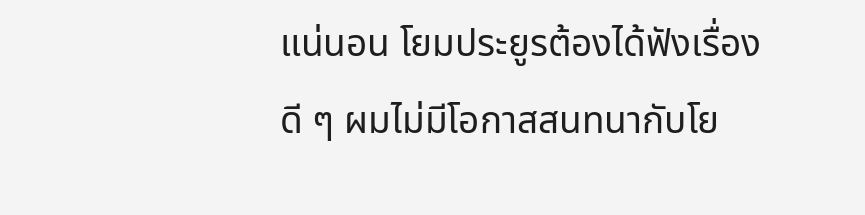แน่นอน โยมประยูรต้องได้ฟังเรื่องดี ๆ ผมไม่มีโอกาสสนทนากับโย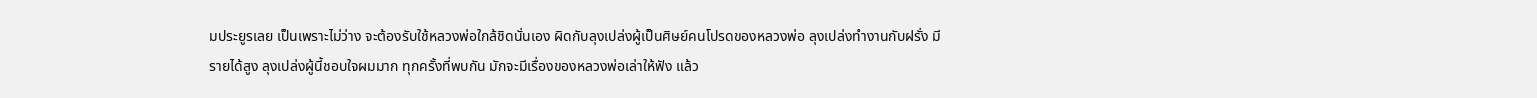มประยูรเลย เป็นเพราะไม่ว่าง จะต้องรับใช้หลวงพ่อใกล้ชิดนั่นเอง ผิดกับลุงเปล่งผู้เป็นศิษย์คนโปรดของหลวงพ่อ ลุงเปล่งทำงานกับฝรั่ง มีรายได้สูง ลุงเปล่งผู้นี้ชอบใจผมมาก ทุกครั้งที่พบกัน มักจะมีเรื่องของหลวงพ่อเล่าให้ฟัง แล้ว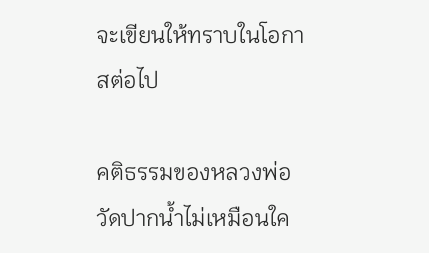จะเขียนให้ทราบในโอกาสต่อไป

คติธรรมของหลวงพ่อวัดปากน้ำไม่เหมือนใค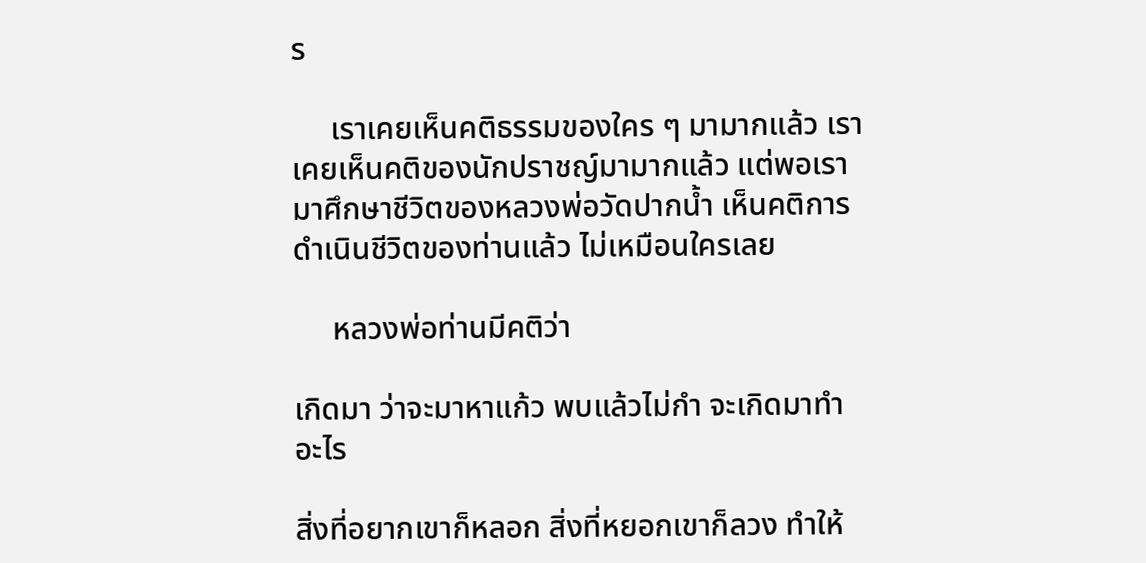ร

     เราเคยเห็นคติธรรมของใคร ๆ มามากแล้ว เราเคยเห็นคติของนักปราชญ์มามากแล้ว แต่พอเรามาศึกษาชีวิตของหลวงพ่อวัดปากน้ำ เห็นคติการดำเนินชีวิตของท่านแล้ว ไม่เหมือนใครเลย

     หลวงพ่อท่านมีคติว่า

เกิดมา ว่าจะมาหาแก้ว พบแล้วไม่กำ จะเกิดมาทำอะไร

สิ่งที่อยากเขาก็หลอก สิ่งที่หยอกเขาก็ลวง ทำให้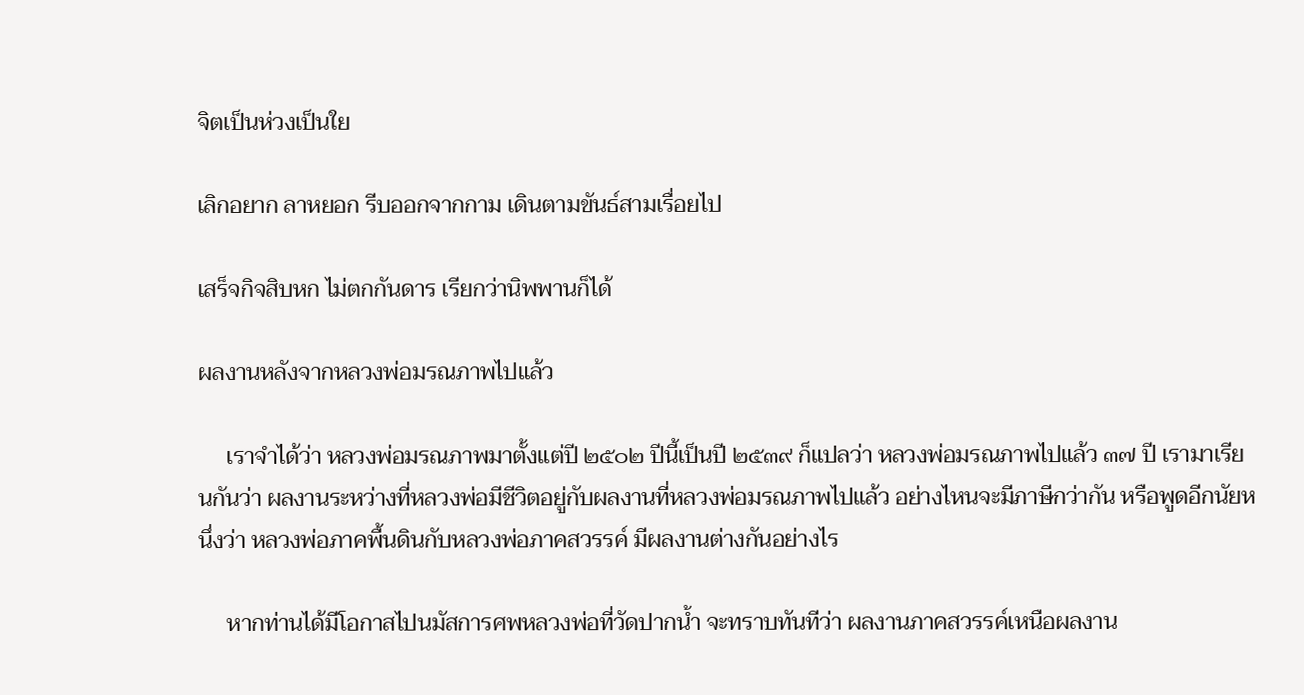จิตเป็นห่วงเป็นใย

เลิกอยาก ลาหยอก รีบออกจากกาม เดินตามขันธ์สามเรื่อยไป

เสร็จกิจสิบหก ไม่ตกกันดาร เรียกว่านิพพานก็ได้

ผลงานหลังจากหลวงพ่อมรณภาพไปแล้ว

     เราจำได้ว่า หลวงพ่อมรณภาพมาตั้งแต่ปี ๒๕๐๒ ปีนี้เป็นปี ๒๕๓๙ ก็แปลว่า หลวงพ่อมรณภาพไปแล้ว ๓๗ ปี เรามาเรียนกันว่า ผลงานระหว่างที่หลวงพ่อมีชีวิตอยู่กับผลงานที่หลวงพ่อมรณภาพไปแล้ว อย่างไหนจะมีภาษีกว่ากัน หรือพูดอีกนัยหนึ่งว่า หลวงพ่อภาคพื้นดินกับหลวงพ่อภาคสวรรค์ มีผลงานต่างกันอย่างไร

     หากท่านได้มีโอกาสไปนมัสการศพหลวงพ่อที่วัดปากน้ำ จะทราบทันทีว่า ผลงานภาคสวรรค์เหนือผลงาน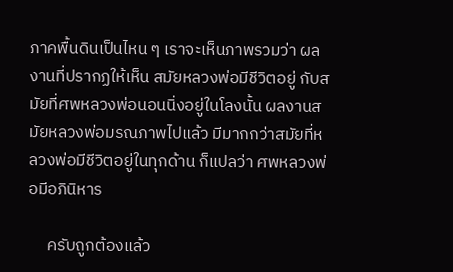ภาคพื้นดินเป็นไหน ๆ เราจะเห็นภาพรวมว่า ผลงานที่ปรากฏให้เห็น สมัยหลวงพ่อมีชีวิตอยู่ กับสมัยที่ศพหลวงพ่อนอนนิ่งอยู่ในโลงนั้น ผลงานสมัยหลวงพ่อมรณภาพไปแล้ว มีมากกว่าสมัยที่หลวงพ่อมีชีวิตอยู่ในทุกด้าน ก็แปลว่า ศพหลวงพ่อมีอภินิหาร

     ครับถูกต้องแล้ว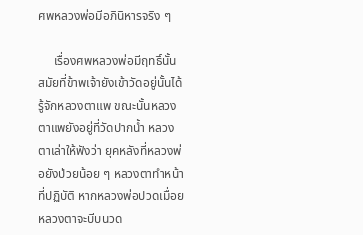ศพหลวงพ่อมีอภินิหารจริง ๆ

     เรื่องศพหลวงพ่อมีฤทธิ์นั้น สมัยที่ข้าพเจ้ายังเข้าวัดอยู่นั้นได้รู้จักหลวงตาแพ ขณะนั้นหลวงตาแพยังอยู่ที่วัดปากน้ำ หลวงตาเล่าให้ฟังว่า ยุคหลังที่หลวงพ่อยังป่วยน้อย ๆ หลวงตาทำหน้าที่ปฏิบัติ หากหลวงพ่อปวดเมื่อย หลวงตาจะบีบนวด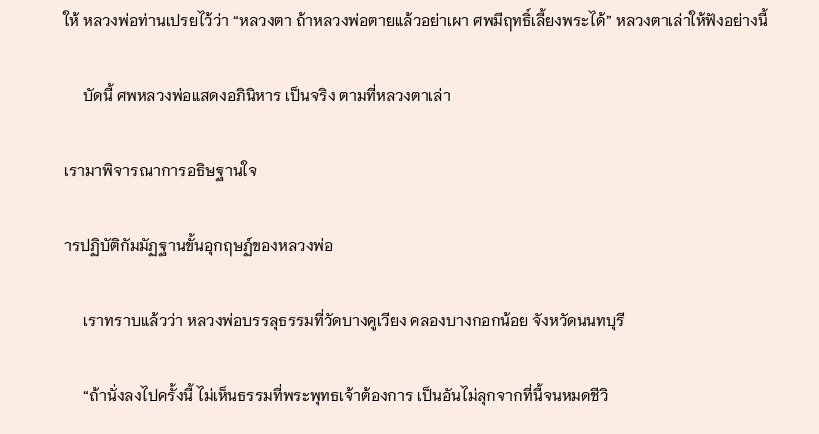ให้ หลวงพ่อท่านเปรยไว้ว่า “หลวงตา ถ้าหลวงพ่อตายแล้วอย่าเผา ศพมีฤทธิ์เลี้ยงพระได้” หลวงตาเล่าให้ฟังอย่างนี้

     บัดนี้ ศพหลวงพ่อแสดงอภินิหาร เป็นจริง ตามที่หลวงตาเล่า

เรามาพิจารณาการอธิษฐานใจ

ารปฏิบัติกัมมัฏฐานขั้นอุกฤษฏ์ของหลวงพ่อ

     เราทราบแล้วว่า หลวงพ่อบรรลุธรรมที่วัดบางคูเวียง คลองบางกอกน้อย จังหวัดนนทบุรี

     “ถ้านั่งลงไปครั้งนี้ ไม่เห็นธรรมที่พระพุทธเจ้าต้องการ เป็นอันไม่ลุกจากที่นี้จนหมดชีวิ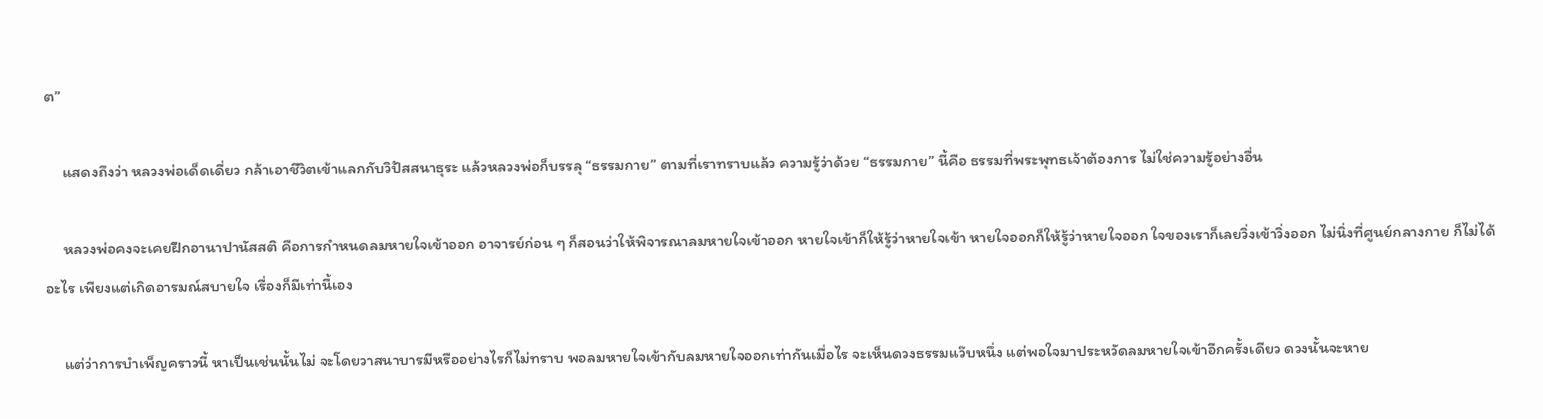ต”

     แสดงถึงว่า หลวงพ่อเด็ดเดี่ยว กล้าเอาชีวิตเข้าแลกกับวิปัสสนาธุระ แล้วหลวงพ่อก็บรรลุ “ธรรมกาย” ตามที่เราทราบแล้ว ความรู้ว่าด้วย “ธรรมกาย” นี้คือ ธรรมที่พระพุทธเจ้าต้องการ ไม่ใช่ความรู้อย่างอื่น

     หลวงพ่อคงจะเคยฝึกอานาปานัสสติ คือการกำหนดลมหายใจเข้าออก อาจารย์ก่อน ๆ ก็สอนว่าให้พิจารณาลมหายใจเข้าออก หายใจเข้าก็ให้รู้ว่าหายใจเข้า หายใจออกก็ให้รู้ว่าหายใจออก ใจของเราก็เลยวิ่งเข้าวิ่งออก ไม่นิ่งที่ศูนย์กลางกาย ก็ไม่ได้อะไร เพียงแต่เกิดอารมณ์สบายใจ เรื่องก็มีเท่านี้เอง

     แต่ว่าการบำเพ็ญคราวนี้ หาเป็นเช่นนั้นไม่ จะโดยวาสนาบารมีหรืออย่างไรก็ไม่ทราบ พอลมหายใจเข้ากับลมหายใจออกเท่ากันเมื่อไร จะเห็นดวงธรรมแว๊บหนึ่ง แต่พอใจมาประหวัดลมหายใจเข้าอีกครั้งเดียว ดวงนั้นจะหาย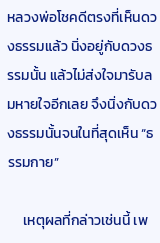หลวงพ่อโชคดีตรงที่เห็นดวงธรรมแล้ว นิ่งอยู่กับดวงธรรมนั้น แล้วไม่ส่งใจมารับลมหายใจอีกเลย จึงนิ่งกับดวงธรรมนั้นจนในที่สุดเห็น “ธรรมกาย”

     เหตุผลที่กล่าวเช่นนี้ เพ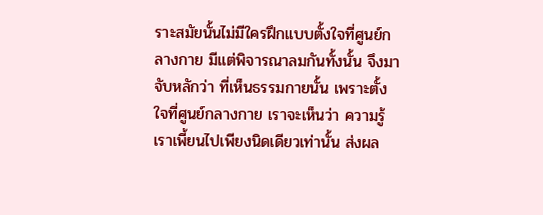ราะสมัยนั้นไม่มีใครฝึกแบบตั้งใจที่ศูนย์กลางกาย มีแต่พิจารณาลมกันทั้งนั้น จึงมาจับหลักว่า ที่เห็นธรรมกายนั้น เพราะตั้งใจที่ศูนย์กลางกาย เราจะเห็นว่า ความรู้เราเพี้ยนไปเพียงนิดเดียวเท่านั้น ส่งผล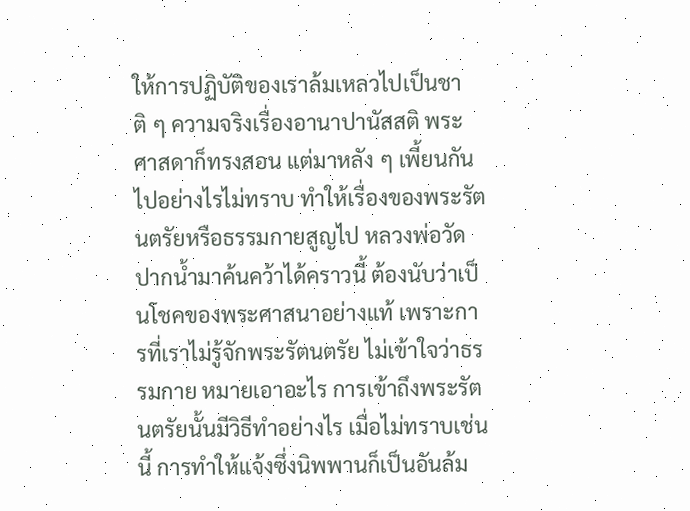ให้การปฏิบัติของเราล้มเหลวไปเป็นชาติ ๆ ความจริงเรื่องอานาปานัสสติ พระศาสดาก็ทรงสอน แต่มาหลัง ๆ เพี้ยนกันไปอย่างไรไม่ทราบ ทำให้เรื่องของพระรัตนตรัยหรือธรรมกายสูญไป หลวงพ่อวัดปากน้ำมาค้นคว้าได้คราวนี้ ต้องนับว่าเป็นโชคของพระศาสนาอย่างแท้ เพราะการที่เราไม่รู้จักพระรัตนตรัย ไม่เข้าใจว่าธรรมกาย หมายเอาอะไร การเข้าถึงพระรัตนตรัยนั้นมีวิธีทำอย่างไร เมื่อไม่ทราบเช่นนี้ การทำให้แจ้งซึ่งนิพพานก็เป็นอันล้ม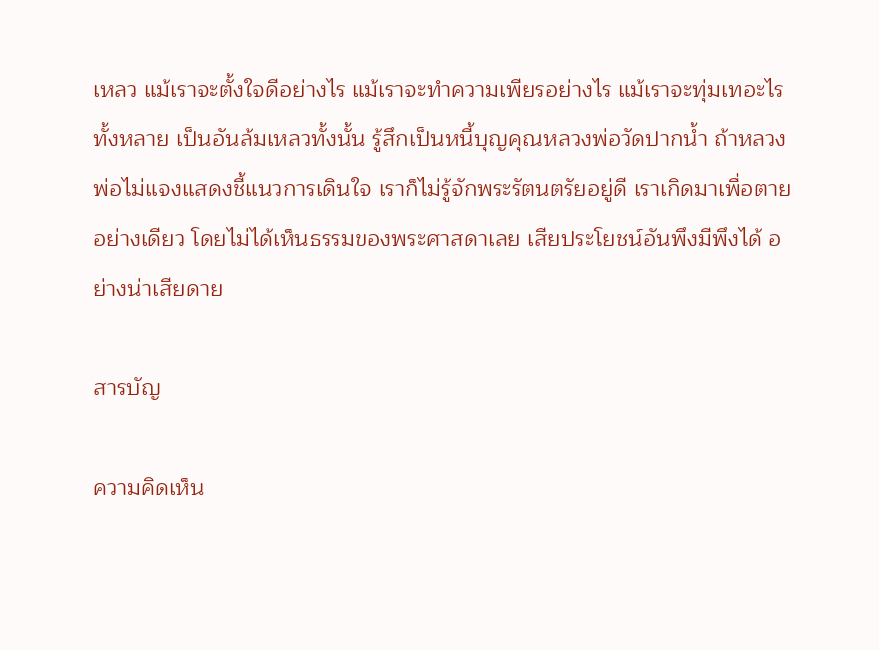เหลว แม้เราจะตั้งใจดีอย่างไร แม้เราจะทำความเพียรอย่างไร แม้เราจะทุ่มเทอะไรทั้งหลาย เป็นอันล้มเหลวทั้งนั้น รู้สึกเป็นหนี้บุญคุณหลวงพ่อวัดปากน้ำ ถ้าหลวงพ่อไม่แจงแสดงชี้แนวการเดินใจ เราก็ไม่รู้จักพระรัตนตรัยอยู่ดี เราเกิดมาเพื่อตายอย่างเดียว โดยไม่ได้เห็นธรรมของพระศาสดาเลย เสียประโยชน์อันพึงมีพึงได้ อย่างน่าเสียดาย

สารบัญ

ความคิดเห็น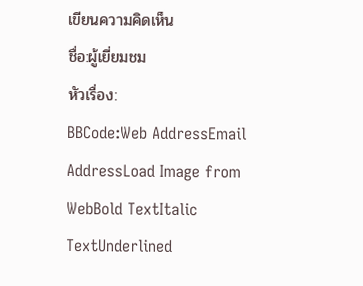เขียนความคิดเห็น
ชื่อ:ผู้เยี่ยมชม
หัวเรื่อง:
BBCode:Web AddressEmail AddressLoad Image from WebBold TextItalic TextUnderlined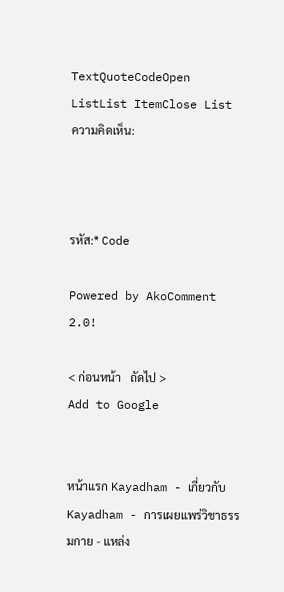TextQuoteCodeOpen ListList ItemClose List
ความคิดเห็น:



รหัส:* Code

Powered by AkoComment 2.0!

< ก่อนหน้า   ถัดไป >
Add to Google


หน้าแรก Kayadham - เกี่ยวกับ Kayadham - การเผยแพร่วิชาธรรมกาย - แหล่ง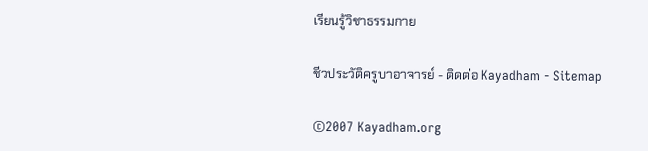เรียนรู้วิชาธรรมกาย

ชีวประวัติครูบาอาจารย์ - ติดต่อ Kayadham - Sitemap

©2007 Kayadham.org